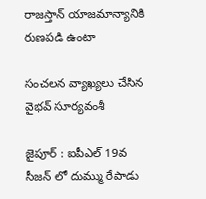రాజ‌స్తాన్ యాజ‌మాన్యానికి రుణ‌ప‌డి ఉంటా

సంచ‌ల‌న వ్యాఖ్య‌లు చేసిన వైభ‌వ్ సూర్య‌వంశీ

జైపూర్ : ఐపీఎల్ 19వ సీజ‌న్ లో దుమ్ము రేపాడు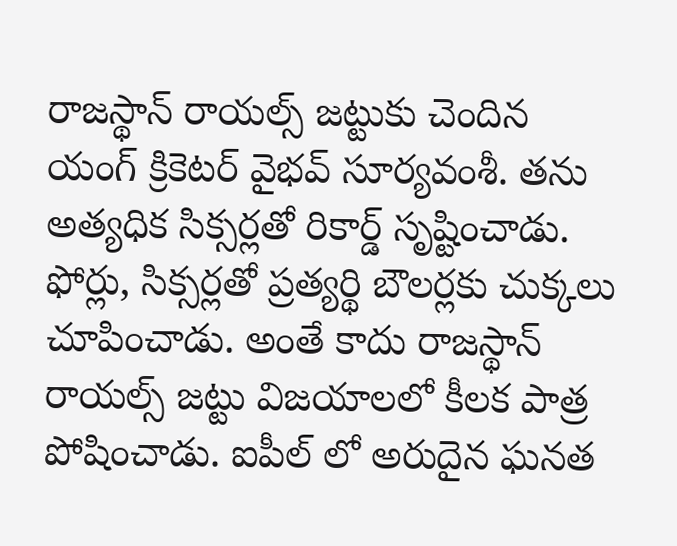రాజ‌స్థాన్ రాయ‌ల్స్ జ‌ట్టుకు చెందిన యంగ్ క్రికెట‌ర్ వైభ‌వ్ సూర్య‌వంశీ. త‌ను అత్యధిక సిక్స‌ర్ల‌తో రికార్డ్ సృష్టించాడు. ఫోర్లు, సిక్స‌ర్ల‌తో ప్ర‌త్య‌ర్థి బౌల‌ర్ల‌కు చుక్క‌లు చూపించాడు. అంతే కాదు రాజ‌స్థాన్ రాయ‌ల్స్ జ‌ట్టు విజ‌యాల‌లో కీల‌క పాత్ర పోషించాడు. ఐపీల్ లో అరుదైన ఘ‌న‌త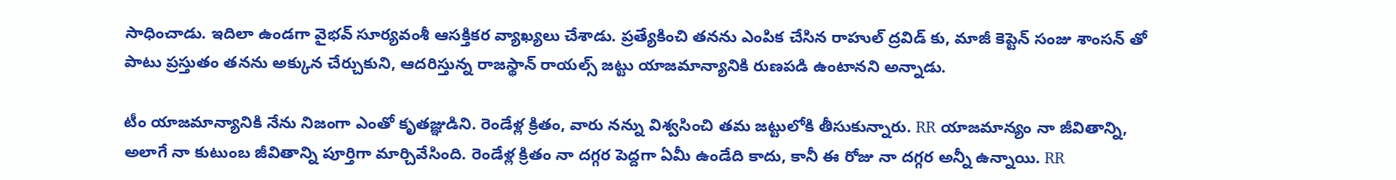సాధించాడు. ఇదిలా ఉండ‌గా వైభ‌వ్ సూర్య‌వంశీ ఆస‌క్తిక‌ర వ్యాఖ్య‌లు చేశాడు. ప్ర‌త్యేకించి త‌న‌ను ఎంపిక చేసిన రాహుల్ ద్ర‌విడ్ కు, మాజీ కెప్టెన్ సంజు శాంస‌న్ తో పాటు ప్ర‌స్తుతం త‌న‌ను అక్కున చేర్చుకుని, ఆద‌రిస్తున్న రాజ‌స్థాన్ రాయ‌ల్స్ జ‌ట్టు యాజ‌మాన్యానికి రుణ‌ప‌డి ఉంటాన‌ని అన్నాడు.

టీం యాజమాన్యానికి నేను నిజంగా ఎంతో కృతజ్ఞుడిని. రెండేళ్ల క్రితం, వారు నన్ను విశ్వసించి తమ జట్టులోకి తీసుకున్నారు. RR యాజమాన్యం నా జీవితాన్ని, అలాగే నా కుటుంబ జీవితాన్ని పూర్తిగా మార్చివేసింది. రెండేళ్ల క్రితం నా దగ్గర పెద్దగా ఏమీ ఉండేది కాదు, కానీ ఈ రోజు నా దగ్గర అన్నీ ఉన్నాయి. RR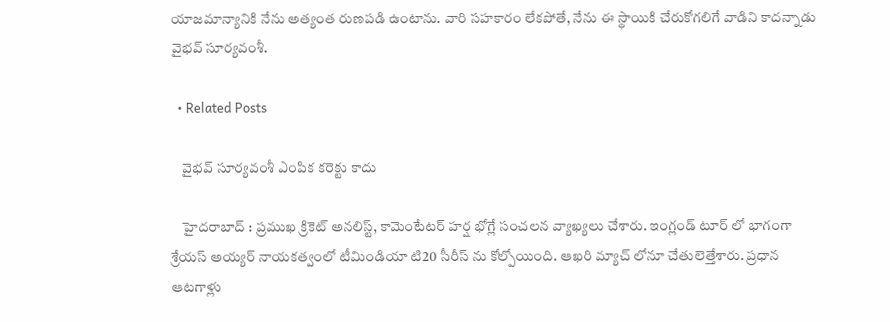యాజమాన్యానికి నేను అత్యంత రుణపడి ఉంటాను. వారి సహకారం లేకపోతే, నేను ఈ స్థాయికి చేరుకోగలిగే వాడిని కాద‌న్నాడు వైభ‌వ్ సూర్య‌వంశీ.

  • Related Posts

    వైభ‌వ్ సూర్య‌వంశీ ఎంపిక క‌రెక్టు కాదు

    హైద‌రాబాద్ : ప్ర‌ముఖ క్రికెట్ అనలిస్ట్, కామెంటేట‌ర్ హ‌ర్ష భోగ్లే సంచ‌ల‌న వ్యాఖ్య‌లు చేశారు. ఇంగ్లండ్ టూర్ లో భాగంగా శ్రేయ‌స్ అయ్య‌ర్ నాయ‌క‌త్వంలో టీమిండియా టి20 సీరీస్ ను కోల్పోయింది. ఆఖ‌రి మ్యాచ్ లోనూ చేతులెత్తేశారు. ప్ర‌ధాన ఆట‌గాళ్లు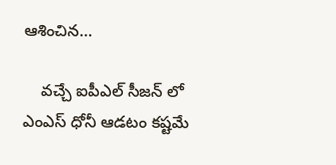ఆశించిన…

    వ‌చ్చే ఐపీఎల్ సీజ‌న్ లో ఎంఎస్ ధోనీ ఆడ‌టం క‌ష్ట‌మే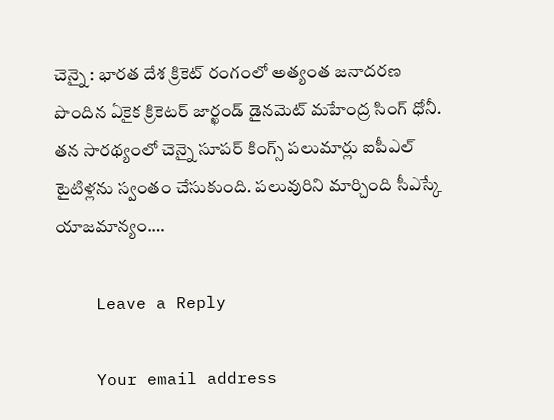చెన్నై : భార‌త దేశ క్రికెట్ రంగంలో అత్యంత జ‌నాద‌ర‌ణ పొందిన ఏకైక క్రికెట‌ర్ జార్ఖండ్ డైన‌మెట్ మ‌హేంద్ర సింగ్ ధోనీ. త‌న సార‌థ్యంలో చెన్నై సూప‌ర్ కింగ్స్ ప‌లుమార్లు ఐపీఎల్ టైటిళ్ల‌ను స్వంతం చేసుకుంది. ప‌లువురిని మార్చింది సీఎస్కే యాజ‌మాన్యం.…

    Leave a Reply

    Your email address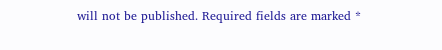will not be published. Required fields are marked *